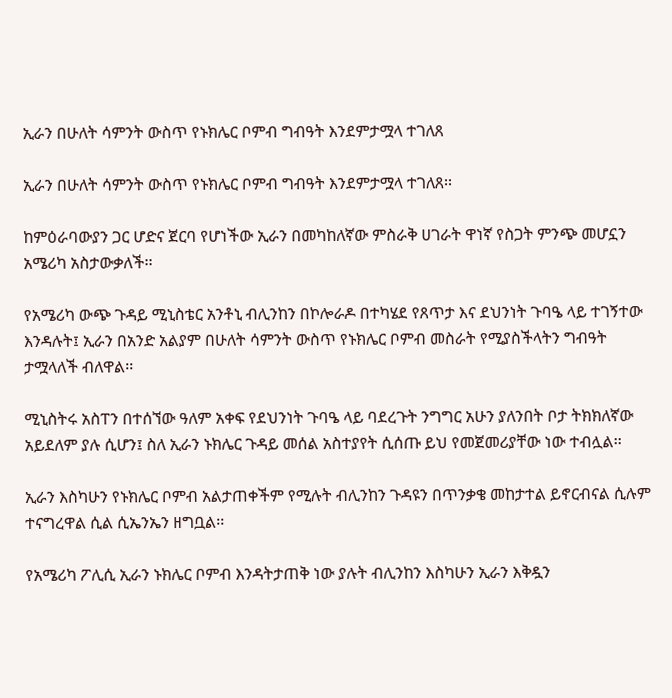ኢራን በሁለት ሳምንት ውስጥ የኑክሌር ቦምብ ግብዓት እንደምታሟላ ተገለጸ

ኢራን በሁለት ሳምንት ውስጥ የኑክሌር ቦምብ ግብዓት እንደምታሟላ ተገለጸ፡፡

ከምዕራባውያን ጋር ሆድና ጀርባ የሆነችው ኢራን በመካከለኛው ምስራቅ ሀገራት ዋነኛ የስጋት ምንጭ መሆኗን አሜሪካ አስታውቃለች፡፡

የአሜሪካ ውጭ ጉዳይ ሚኒስቴር አንቶኒ ብሊንከን በኮሎራዶ በተካሄደ የጸጥታ እና ደህንነት ጉባዔ ላይ ተገኝተው እንዳሉት፤ ኢራን በአንድ አልያም በሁለት ሳምንት ውስጥ የኑክሌር ቦምብ መስራት የሚያስችላትን ግብዓት ታሟላለች ብለዋል፡፡

ሚኒስትሩ አስፐን በተሰኘው ዓለም አቀፍ የደህንነት ጉባዔ ላይ ባደረጉት ንግግር አሁን ያለንበት ቦታ ትክክለኛው አይደለም ያሉ ሲሆን፤ ስለ ኢራን ኑክሌር ጉዳይ መሰል አስተያየት ሲሰጡ ይህ የመጀመሪያቸው ነው ተብሏል፡፡

ኢራን እስካሁን የኑክሌር ቦምብ አልታጠቀችም የሚሉት ብሊንከን ጉዳዩን በጥንቃቄ መከታተል ይኖርብናል ሲሉም ተናግረዋል ሲል ሲኤንኤን ዘግቧል፡፡

የአሜሪካ ፖሊሲ ኢራን ኑክሌር ቦምብ እንዳትታጠቅ ነው ያሉት ብሊንከን እስካሁን ኢራን እቅዷን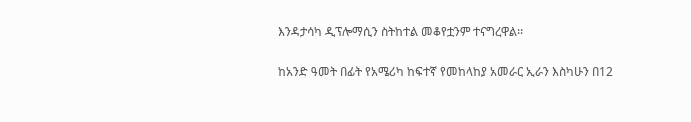እንዳታሳካ ዲፕሎማሲን ስትከተል መቆየቷንም ተናግረዋል፡፡

ከአንድ ዓመት በፊት የአሜሪካ ከፍተኛ የመከላከያ አመራር ኢራን እስካሁን በ12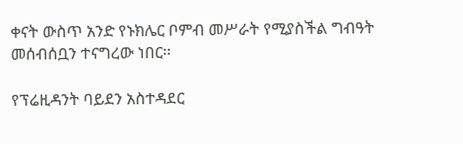ቀናት ውስጥ አንድ የኑክሌር ቦምብ መሥራት የሚያስችል ግብዓት መሰብሰቧን ተናግረው ነበር፡፡

የፕሬዚዳንት ባይደን አስተዳደር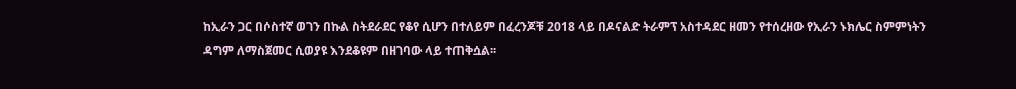ከኢራን ጋር በሶስተኛ ወገን በኩል ስትደራደር የቆየ ሲሆን በተለይም በፈረንጆቹ 2018 ላይ በዶናልድ ትራምፕ አስተዳደር ዘመን የተሰረዘው የኢራን ኑክሌር ስምምነትን ዳግም ለማስጀመር ሲወያዩ እንደቆዩም በዘገባው ላይ ተጠቅሷል፡፡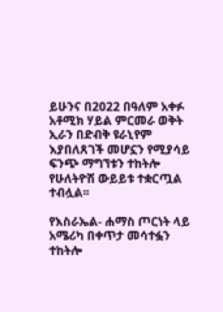ይሁንና በ2022 በዓለም አቀፉ አቶሚክ ሃይል ምርመራ ወቅት ኢራን በድብቅ ዩራኒየም እያበለጸገች መሆኗን የሚያሳይ ፍንጭ ማግኘቱን ተከትሎ የሁለትዮሽ ውይይቱ ተቋርጧል ተብሏል፡፡

የእስራኤል- ሐማስ ጦርነት ላይ አሜሪካ በቀጥታ መሳተፏን ተከትሎ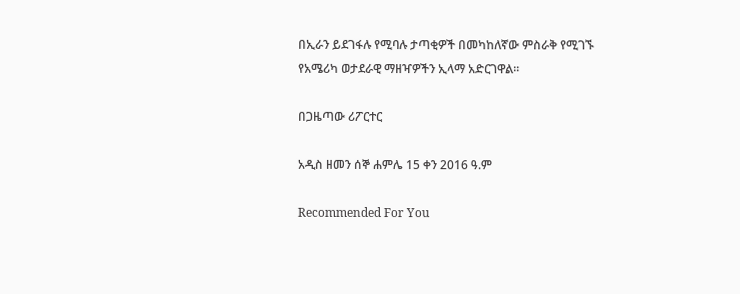በኢራን ይደገፋሉ የሚባሉ ታጣቂዎች በመካከለኛው ምስራቅ የሚገኙ የአሜሪካ ወታደራዊ ማዘዣዎችን ኢላማ አድርገዋል፡፡

በጋዜጣው ሪፖርተር

አዲስ ዘመን ሰኞ ሐምሌ 15 ቀን 2016 ዓ.ም

Recommended For You